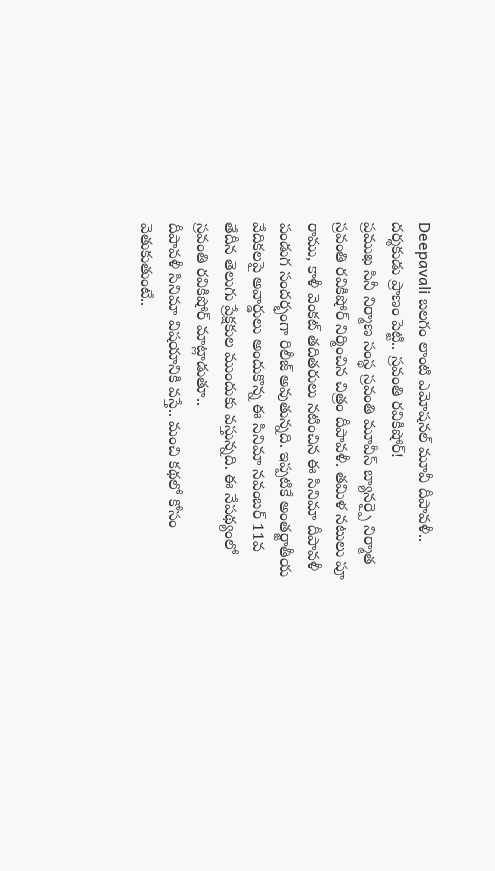Deepavali బలగం లాంటి ఎమోషనల్ మూవీ దీపావళీ.. దర్శకుడు ప్రాణం పెట్టి.. స్రవంతి రవికిషోర్!
ప్రముఖ సినీ నిర్మాణ సంస్థ స్రవంతి మూవీస్ బ్యానర్పై నిర్మాత స్రవంతి రవికిషోర్ నిర్మించిన చిత్రం దీపావళీ. తమిళ నటులు పూ రాము, కాళీ వెంకట్ తదితరులు నటించిన ఈ సినిమా దీపావళీ పండుగ సందర్భంగా రిలీజ్ అవుతున్నది. ఇప్పటికే అంతర్జాతీయ వేదికలపై అవార్డులు అందుకొన్న ఈ సినిమా నవంబర్ 11వ తేదీన తెలుగు ప్రేక్షకుల ముందుకు వస్తున్నది. ఈ నేపథ్యంలో స్రవంతి రవికిషోర్ మాట్లాడుతూ..
దీపావళీ సినిమా విషయానికి వస్తే.. మంచి కథలో కోసం వెతుకుతుంటే..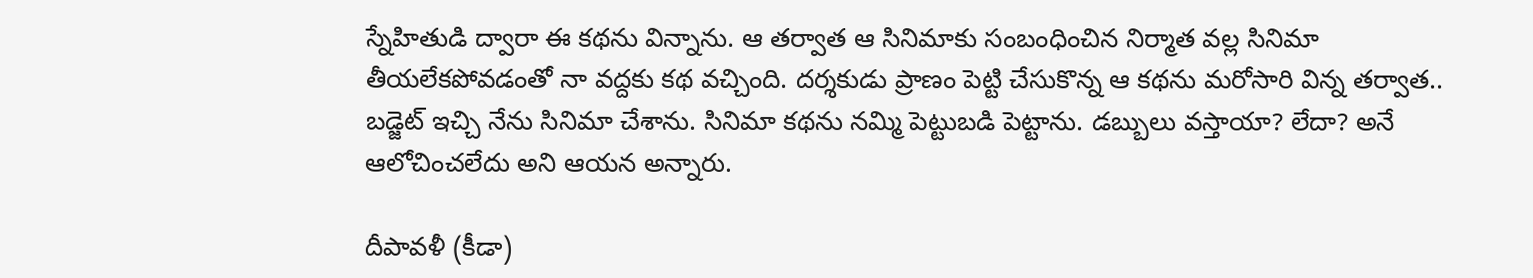స్నేహితుడి ద్వారా ఈ కథను విన్నాను. ఆ తర్వాత ఆ సినిమాకు సంబంధించిన నిర్మాత వల్ల సినిమా తీయలేకపోవడంతో నా వద్దకు కథ వచ్చింది. దర్శకుడు ప్రాణం పెట్టి చేసుకొన్న ఆ కథను మరోసారి విన్న తర్వాత.. బడ్జెట్ ఇచ్చి నేను సినిమా చేశాను. సినిమా కథను నమ్మి పెట్టుబడి పెట్టాను. డబ్బులు వస్తాయా? లేదా? అనే ఆలోచించలేదు అని ఆయన అన్నారు.

దీపావళీ (కీడా)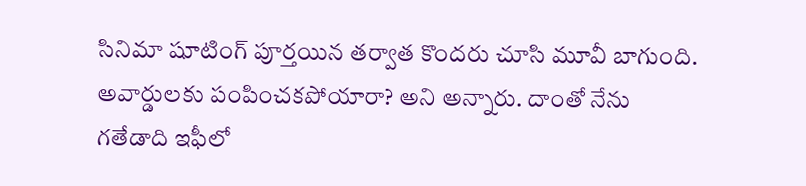సినిమా షూటింగ్ పూర్తయిన తర్వాత కొందరు చూసి మూవీ బాగుంది. అవార్డులకు పంపించకపోయారా? అని అన్నారు. దాంతో నేను గతేడాది ఇఫీలో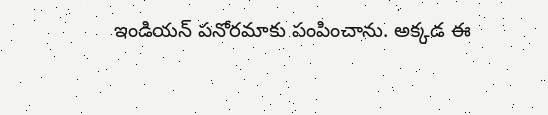ఇండియన్ పనోరమాకు పంపించాను. అక్కడ ఈ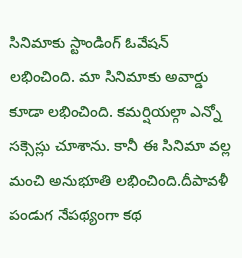సినిమాకు స్టాండింగ్ ఓవేషన్ లభించింది. మా సినిమాకు అవార్డు కూడా లభించింది. కమర్షియల్గా ఎన్నో సక్సెస్లు చూశాను. కానీ ఈ సినిమా వల్ల మంచి అనుభూతి లభించింది.దీపావళీ పండుగ నేపథ్యంగా కథ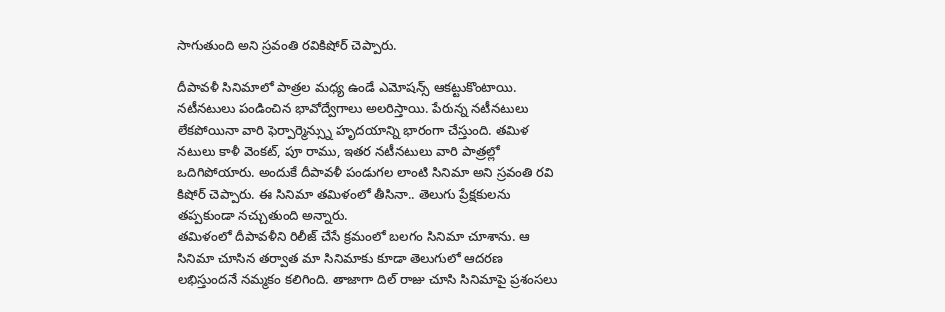సాగుతుంది అని స్రవంతి రవికిషోర్ చెప్పారు.

దీపావళీ సినిమాలో పాత్రల మధ్య ఉండే ఎమోషన్స్ ఆకట్టుకొంటాయి. నటీనటులు పండించిన భావోద్వేగాలు అలరిస్తాయి. పేరున్న నటీనటులు లేకపోయినా వారి ఫెర్పార్మెన్స్ను హృదయాన్ని భారంగా చేస్తుంది. తమిళ నటులు కాళీ వెంకట్, పూ రాము, ఇతర నటీనటులు వారి పాత్రల్లో ఒదిగిపోయారు. అందుకే దీపావళీ పండుగల లాంటి సినిమా అని స్రవంతి రవి కిషోర్ చెప్పారు. ఈ సినిమా తమిళంలో తీసినా.. తెలుగు ప్రేక్షకులను తప్పకుండా నచ్చుతుంది అన్నారు.
తమిళంలో దీపావళీని రిలీజ్ చేసే క్రమంలో బలగం సినిమా చూశాను. ఆ సినిమా చూసిన తర్వాత మా సినిమాకు కూడా తెలుగులో ఆదరణ లభిస్తుందనే నమ్మకం కలిగింది. తాజాగా దిల్ రాజు చూసి సినిమాపై ప్రశంసలు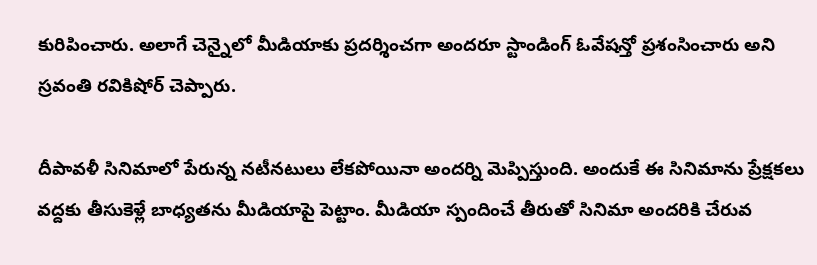కురిపించారు. అలాగే చెన్నైలో మీడియాకు ప్రదర్శించగా అందరూ స్టాండింగ్ ఓవేషన్తో ప్రశంసించారు అని స్రవంతి రవికిషోర్ చెప్పారు.

దీపావళీ సినిమాలో పేరున్న నటీనటులు లేకపోయినా అందర్ని మెప్పిస్తుంది. అందుకే ఈ సినిమాను ప్రేక్షకలు వద్దకు తీసుకెళ్లే బాధ్యతను మీడియాపై పెట్టాం. మీడియా స్పందించే తీరుతో సినిమా అందరికి చేరువ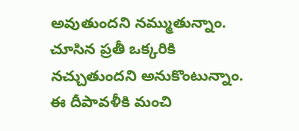అవుతుందని నమ్ముతున్నాం. చూసిన ప్రతీ ఒక్కరికి నచ్చుతుందని అనుకొంటున్నాం. ఈ దీపావళీకి మంచి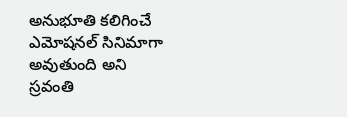అనుభూతి కలిగించే ఎమోషనల్ సినిమాగా అవుతుంది అని స్రవంతి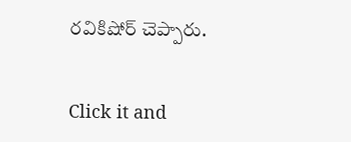రవికిషోర్ చెప్పారు.


Click it and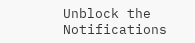Unblock the Notifications